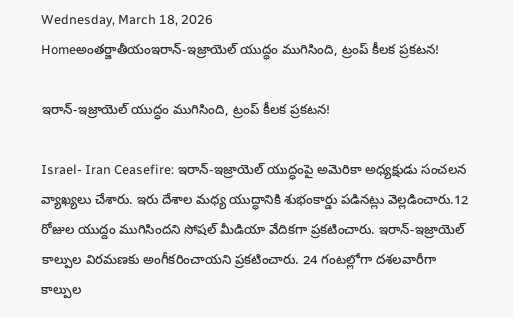Wednesday, March 18, 2026
Homeఅంతర్జాతీయంఇరాన్-ఇజ్రాయెల్ యుద్ధం ముగిసింది, ట్రంప్ కీలక ప్రకటన!

ఇరాన్-ఇజ్రాయెల్ యుద్ధం ముగిసింది, ట్రంప్ కీలక ప్రకటన!

Israel- Iran Ceasefire: ఇరాన్-ఇజ్రాయెల్ యుద్ధంపై అమెరికా అధ్యక్షుడు సంచలన వ్యాఖ్యలు చేశారు. ఇరు దేశాల మధ్య యుద్ధానికి శుభంకార్డు పడినట్లు వెల్లడించారు.12 రోజుల యుద్దం ముగిసిందని సోషల్ మీడియా వేదికగా ప్రకటించారు. ఇరాన్-ఇజ్రాయెల్ కాల్పుల విరమణకు అంగీకరించాయని ప్రకటించారు. 24 గంటల్లోగా దశలవారీగా కాల్పుల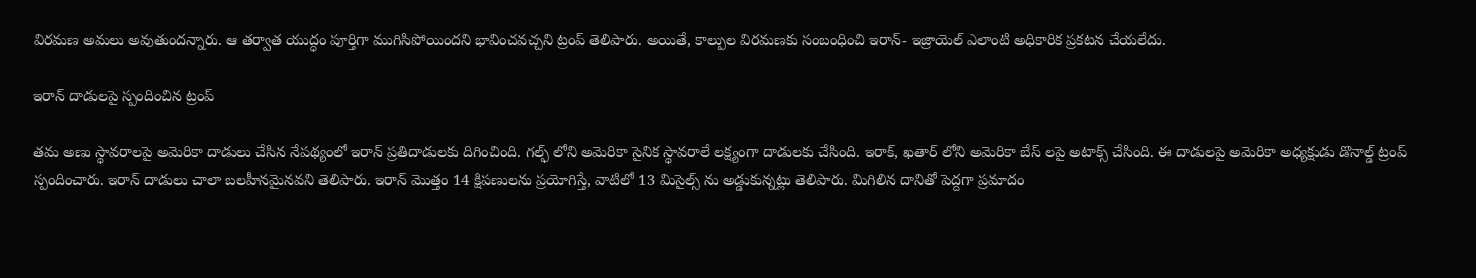విరమణ అమలు అవుతుందన్నారు. ఆ తర్వాత యుద్ధం పూర్తిగా ముగిసిపోయిందని భావించవచ్చని ట్రంప్ తెలిపారు. అయితే, కాల్పుల విరమణకు సంబంధించి ఇరాన్- ఇజ్రాయెల్ ఎలాంటి అధికారిక ప్రకటన చేయలేదు.

ఇరాన్ దాడులపై స్పందించిన ట్రంప్

తమ అణు స్థావరాలపై అమెరికా దాడులు చేసిన నేపథ్యంలో ఇరాన్ ప్రతిదాడులకు దిగించింది. గల్ఫ్ లోని అమెరికా సైనిక స్థావరాలే లక్ష్యంగా దాడులకు చేసింది. ఇరాక్, ఖతార్ లోని అమెరికా బేస్ లపై అటాక్స్ చేసింది. ఈ దాడులపై అమెరికా అధ్యక్షుడు డొనాల్డ్ ట్రంప్ స్పందించారు. ఇరాన్ దాడులు చాలా బలహీనమైనవని తెలిపారు. ఇరాన్ మొత్తం 14 క్షిపణులను ప్రయోగిస్తే, వాటిలో 13 మిసైల్స్ ను అడ్డుకున్నట్లు తెలిపారు. మిగిలిన దానితో పెద్దగా ప్రమాదం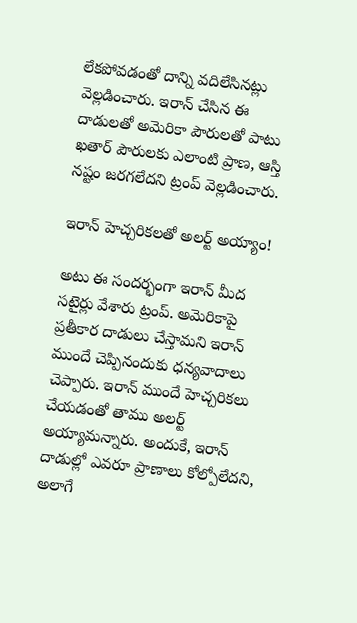లేకపోవడంతో దాన్ని వదిలేసినట్లు వెల్లడించారు. ఇరాన్ చేసిన ఈ దాడులతో అమెరికా పౌరులతో పాటు ఖతార్ పౌరులకు ఎలాంటి ప్రాణ, ఆస్తి నష్టం జరగలేదని ట్రంప్ వెల్లడించారు.

ఇరాన్ హెచ్చరికలతో అలర్ట్ అయ్యాం!

అటు ఈ సందర్భంగా ఇరాన్ మీద సటైర్లు వేశారు ట్రంప్. అమెరికాపై ప్రతీకార దాడులు చేస్తామని ఇరాన్ ముందే చెప్పినందుకు ధన్యవాదాలు చెప్పారు. ఇరాన్ ముందే హెచ్చరికలు చేయడంతో తాము అలర్ట్ అయ్యామన్నారు. అందుకే, ఇరాన్ దాడుల్లో ఎవరూ ప్రాణాలు కోల్పోలేదని, అలాగే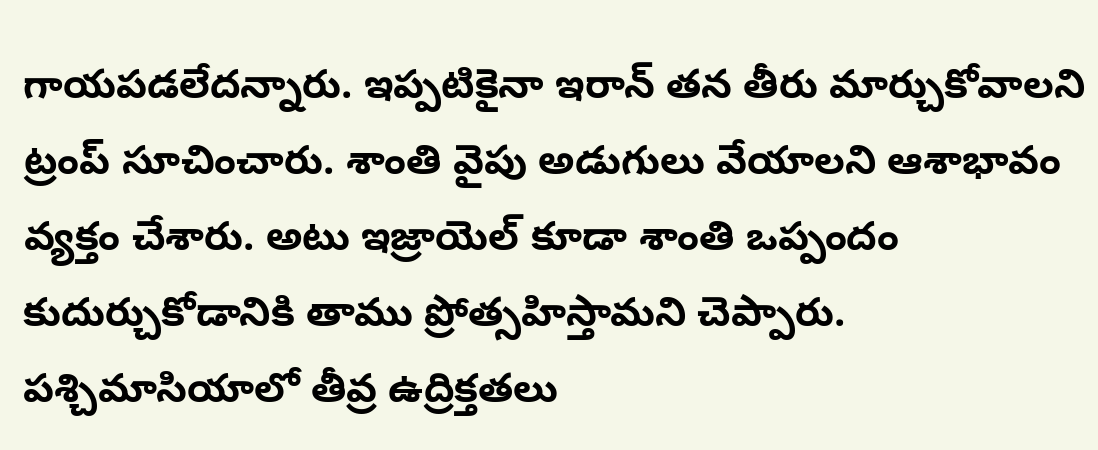గాయపడలేదన్నారు. ఇప్పటికైనా ఇరాన్ తన తీరు మార్చుకోవాలని ట్రంప్ సూచించారు. శాంతి వైపు అడుగులు వేయాలని ఆశాభావం వ్యక్తం చేశారు. అటు ఇజ్రాయెల్ కూడా శాంతి ఒప్పందం కుదుర్చుకోడానికి తాము ప్రోత్సహిస్తామని చెప్పారు. పశ్చిమాసియాలో తీవ్ర ఉద్రిక్తతలు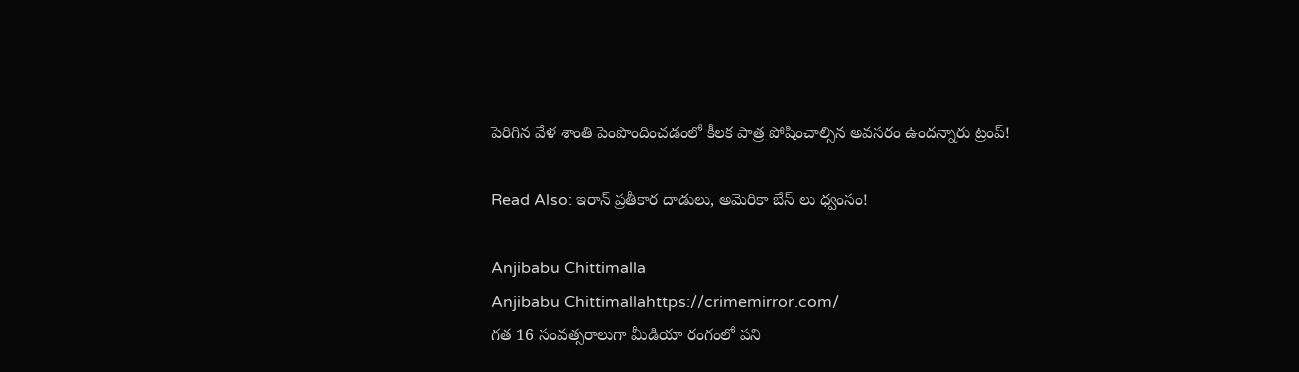పెరిగిన వేళ శాంతి పెంపొందించడంలో కీలక పాత్ర పోషించాల్సిన అవసరం ఉందన్నారు ట్రంప్!

Read Also: ఇరాన్ ప్రతీకార దాడులు, అమెరికా బేస్ లు ధ్వంసం!

Anjibabu Chittimalla
Anjibabu Chittimallahttps://crimemirror.com/
గత 16 సంవత్సరాలుగా మీడియా రంగంలో పని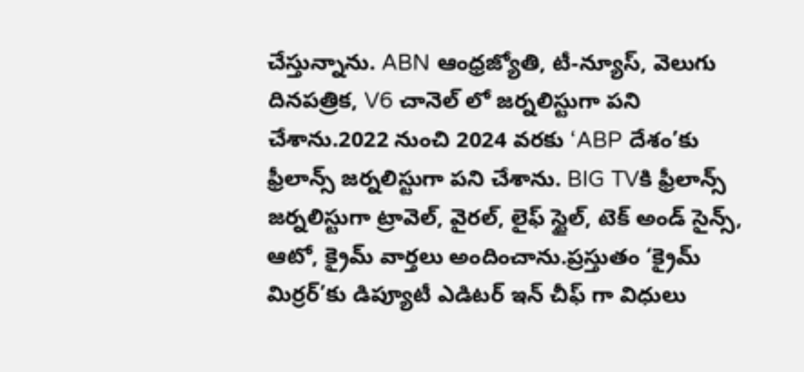చేస్తున్నాను. ABN ఆంధ్రజ్యోతి, టీ-న్యూస్‌, వెలుగు దినపత్రిక, V6 చానెల్ లో జర్నలిస్టుగా పని చేశాను.2022 నుంచి 2024 వరకు ‘ABP దేశం’కు ఫ్రీలాన్స్ జర్నలిస్టుగా పని చేశాను. BIG TVకి ఫ్రీలాన్స్ జర్నలిస్టుగా ట్రావెల్, వైరల్, లైఫ్ స్టైల్, టెక్ అండ్ సైన్స్, ఆటో, క్రైమ్ వార్తలు అందించాను.ప్రస్తుతం ‘క్రైమ్ మిర్రర్’కు డిప్యూటీ ఎడిటర్ ఇన్ చీఫ్ గా విధులు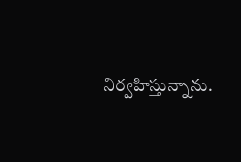నిర్వహిస్తున్నాను.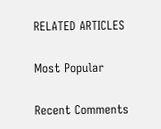RELATED ARTICLES

Most Popular

Recent Comments